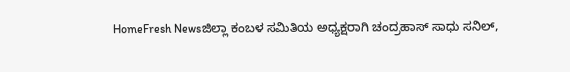HomeFresh Newsಜಿಲ್ಲಾ ಕಂಬಳ ಸಮಿತಿಯ ಅಧ್ಯಕ್ಷರಾಗಿ ಚಂದ್ರಹಾಸ್ ಸಾಧು ಸನಿಲ್,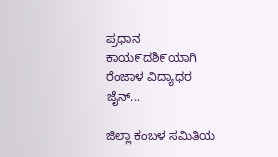ಪ್ರಧಾನ ಕಾಯ೯ದಶಿ೯ಯಾಗಿ ರೆಂಜಾಳ ವಿದ್ಯಾಧರ ಜೈನ್...

ಜಿಲ್ಲಾ ಕಂಬಳ ಸಮಿತಿಯ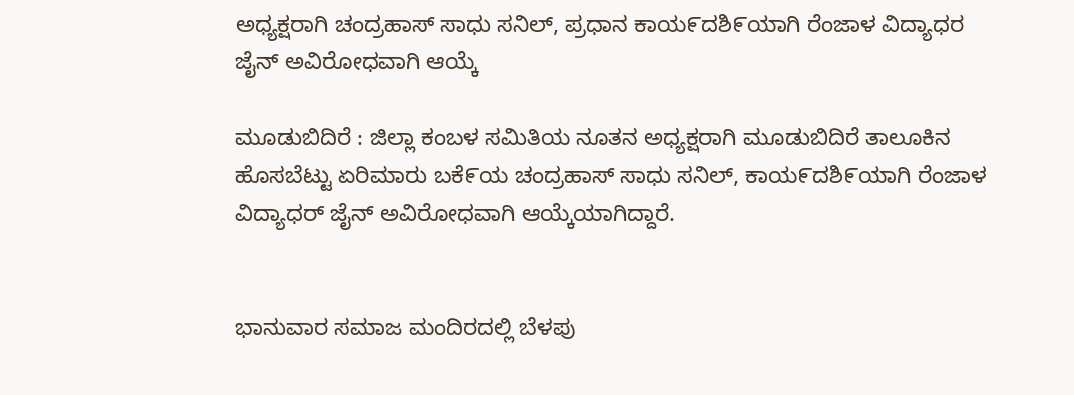ಅಧ್ಯಕ್ಷರಾಗಿ ಚಂದ್ರಹಾಸ್ ಸಾಧು ಸನಿಲ್, ಪ್ರಧಾನ ಕಾಯ೯ದಶಿ೯ಯಾಗಿ ರೆಂಜಾಳ ವಿದ್ಯಾಧರ ಜೈನ್ ಅವಿರೋಧವಾಗಿ ಆಯ್ಕೆ

ಮೂಡುಬಿದಿರೆ : ಜಿಲ್ಲಾ ಕಂಬಳ ಸಮಿತಿಯ ನೂತನ ಅಧ್ಯಕ್ಷರಾಗಿ ಮೂಡುಬಿದಿರೆ ತಾಲೂಕಿನ ಹೊಸಬೆಟ್ಟು ಏರಿಮಾರು ಬಕೆ೯ಯ ಚಂದ್ರಹಾಸ್ ಸಾಧು ಸನಿಲ್, ಕಾಯ೯ದಶಿ೯ಯಾಗಿ ರೆಂಜಾಳ ವಿದ್ಯಾಧರ್ ಜೈನ್ ಅವಿರೋಧವಾಗಿ ಆಯ್ಕೆಯಾಗಿದ್ದಾರೆ.


ಭಾನುವಾರ ಸಮಾಜ ಮಂದಿರದಲ್ಲಿ ಬೆಳಪು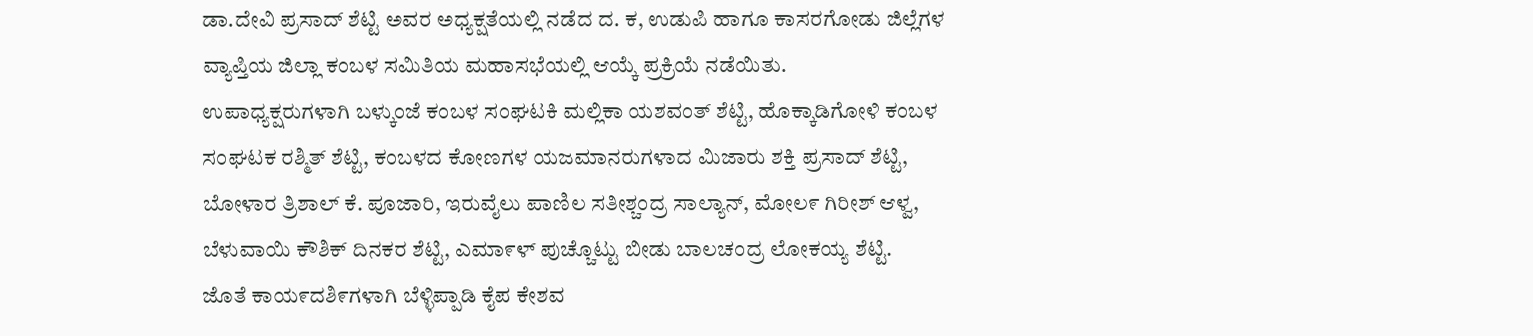ಡಾ.ದೇವಿ ಪ್ರಸಾದ್ ಶೆಟ್ಟಿ ಅವರ ಅಧ್ಯಕ್ಷತೆಯಲ್ಲಿ ನಡೆದ ದ. ಕ, ಉಡುಪಿ ಹಾಗೂ ಕಾಸರಗೋಡು ಜಿಲ್ಲೆಗಳ ವ್ಯಾಪ್ತಿಯ ಜಿಲ್ಲಾ ಕಂಬಳ ಸಮಿತಿಯ ಮಹಾಸಭೆಯಲ್ಲಿ ಆಯ್ಕೆ ಪ್ರಕ್ರಿಯೆ ನಡೆಯಿತು.
ಉಪಾಧ್ಯಕ್ಷರುಗಳಾಗಿ ಬಳ್ಕುಂಜೆ ಕಂಬಳ ಸಂಘಟಕಿ ಮಲ್ಲಿಕಾ ಯಶವಂತ್ ಶೆಟ್ಟಿ, ಹೊಕ್ಕಾಡಿಗೋಳಿ ಕಂಬಳ ಸಂಘಟಕ ರಶ್ಮಿತ್ ಶೆಟ್ಟಿ, ಕಂಬಳದ ಕೋಣಗಳ ಯಜಮಾನರುಗಳಾದ ಮಿಜಾರು ಶಕ್ತಿ ಪ್ರಸಾದ್ ಶೆಟ್ಟಿ, ಬೋಳಾರ ತ್ರಿಶಾಲ್ ಕೆ. ಪೂಜಾರಿ, ಇರುವೈಲು ಪಾಣಿಲ ಸತೀಶ್ಚಂದ್ರ ಸಾಲ್ಯಾನ್, ಮೋಲ೯ ಗಿರೀಶ್ ಆಳ್ವ, ಬೆಳುವಾಯಿ ಕೌಶಿಕ್ ದಿನಕರ ಶೆಟ್ಟಿ, ಎಮಾ೯ಳ್ ಪುಚ್ಚೊಟ್ಟು ಬೀಡು ಬಾಲಚಂದ್ರ ಲೋಕಯ್ಯ ಶೆಟ್ಟಿ.
ಜೊತೆ ಕಾಯ೯ದಶಿ೯ಗಳಾಗಿ ಬೆಳ್ಳಿಪ್ಪಾಡಿ ಕೈಪ ಕೇಶವ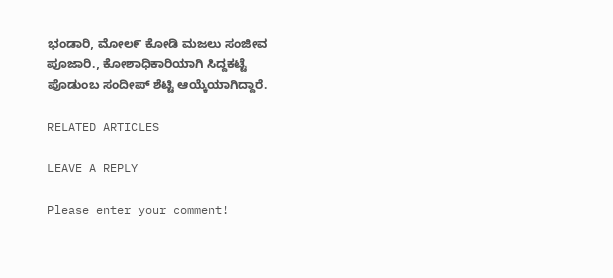ಭಂಡಾರಿ, ಮೋಲ೯ ಕೋಡಿ ಮಜಲು ಸಂಜೀವ ಪೂಜಾರಿ., ಕೋಶಾಧಿಕಾರಿಯಾಗಿ ಸಿದ್ದಕಟ್ಟೆ ಪೊಡುಂಬ ಸಂದೀಪ್ ಶೆಟ್ಟಿ ಆಯ್ಕೆಯಾಗಿದ್ದಾರೆ.

RELATED ARTICLES

LEAVE A REPLY

Please enter your comment!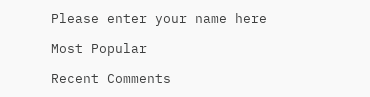Please enter your name here

Most Popular

Recent Comments